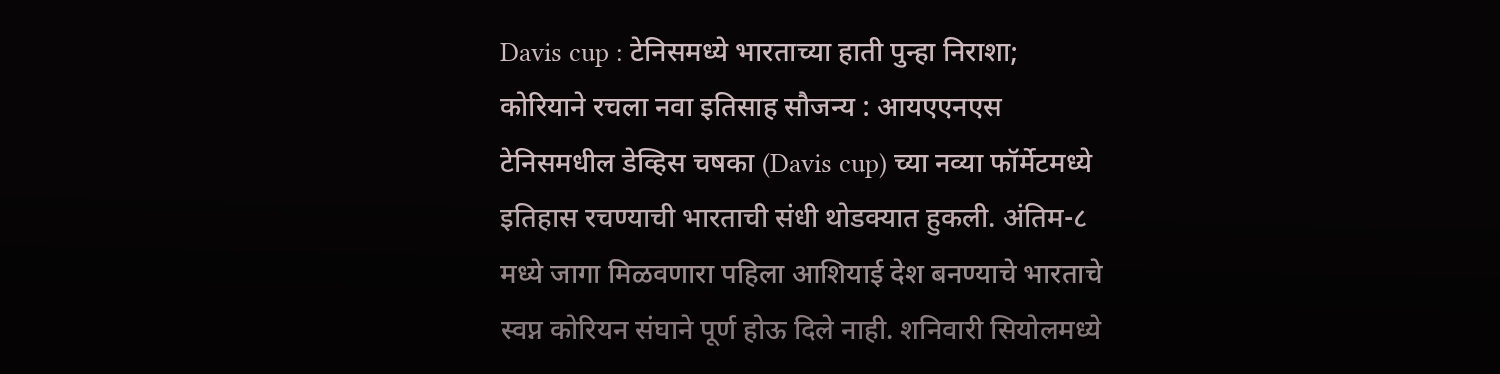Davis cup : टेनिसमध्ये भारताच्या हाती पुन्हा निराशा; कोरियाने रचला नवा इतिसाह सौजन्य : आयएएनएस
टेनिसमधील डेव्हिस चषका (Davis cup) च्या नव्या फॉर्मेटमध्ये इतिहास रचण्याची भारताची संधी थोडक्यात हुकली. अंतिम-८ मध्ये जागा मिळवणारा पहिला आशियाई देश बनण्याचे भारताचे स्वप्न कोरियन संघाने पूर्ण होऊ दिले नाही. शनिवारी सियोलमध्ये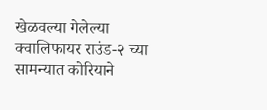खेळवल्या गेलेल्या क्वालिफायर राउंड-२ च्या सामन्यात कोरियाने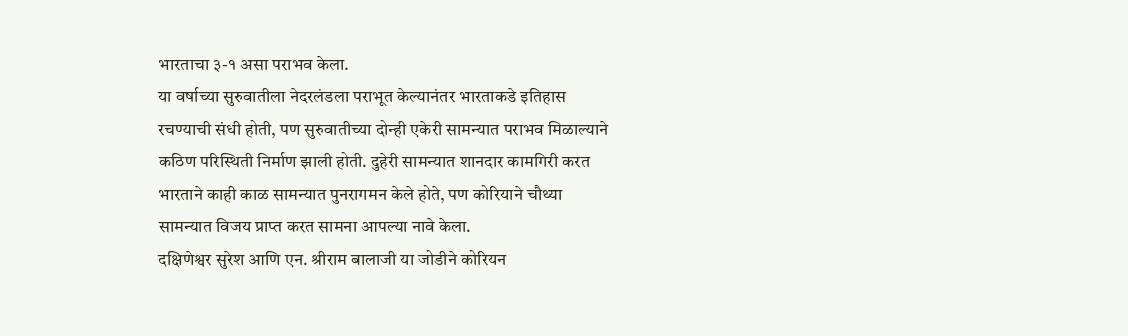भारताचा ३-१ असा पराभव केला.
या वर्षाच्या सुरुवातीला नेदरलंडला पराभूत केल्यानंतर भारताकडे इतिहास रचण्याची संधी होती, पण सुरुवातीच्या दोन्ही एकेरी सामन्यात पराभव मिळाल्याने कठिण परिस्थिती निर्माण झाली होती. दुहेरी सामन्यात शानदार कामगिरी करत भारताने काही काळ सामन्यात पुनरागमन केले होते, पण कोरियाने चौथ्या सामन्यात विजय प्राप्त करत सामना आपल्या नावे केला.
दक्षिणेश्वर सुरेश आणि एन. श्रीराम बालाजी या जोडीने कोरियन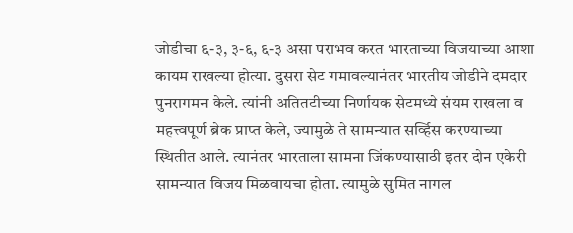जोडीचा ६-३, ३-६, ६-३ असा पराभव करत भारताच्या विजयाच्या आशा कायम राखल्या होत्या. दुसरा सेट गमावल्यानंतर भारतीय जोडीने दमदार पुनरागमन केले. त्यांनी अतितटीच्या निर्णायक सेटमध्ये संयम राखला व महत्त्वपूर्ण ब्रेक प्राप्त केले, ज्यामुळे ते सामन्यात सर्व्हिस करण्याच्या स्थितीत आले. त्यानंतर भारताला सामना जिंकण्यासाठी इतर दोन एकेरी सामन्यात विजय मिळवायचा होता. त्यामुळे सुमित नागल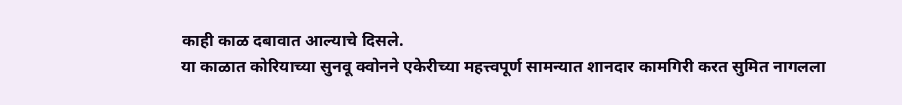काही काळ दबावात आल्याचे दिसले.
या काळात कोरियाच्या सुनवू क्वोनने एकेरीच्या महत्त्वपूर्ण सामन्यात शानदार कामगिरी करत सुमित नागलला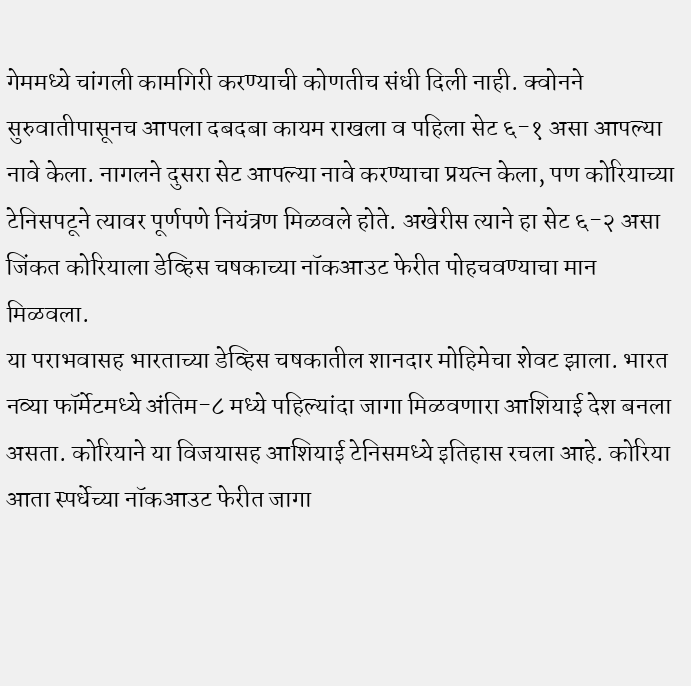गेममध्ये चांगली कामगिरी करण्याची कोणतीच संधी दिली नाही. क्वोनने सुरुवातीपासूनच आपला दबदबा कायम राखला व पहिला सेट ६-१ असा आपल्या नावे केला. नागलने दुसरा सेट आपल्या नावे करण्याचा प्रयत्न केला, पण कोरियाच्या टेनिसपटूने त्यावर पूर्णपणे नियंत्रण मिळवले होते. अखेरीस त्याने हा सेट ६-२ असा जिंकत कोरियाला डेव्हिस चषकाच्या नॉकआउट फेरीत पोहचवण्याचा मान मिळवला.
या पराभवासह भारताच्या डेव्हिस चषकातील शानदार मोहिमेचा शेवट झाला. भारत नव्या फॉर्मेटमध्ये अंतिम-८ मध्ये पहिल्यांदा जागा मिळवणारा आशियाई देश बनला असता. कोरियाने या विजयासह आशियाई टेनिसमध्ये इतिहास रचला आहे. कोरिया आता स्पर्धेच्या नॉकआउट फेरीत जागा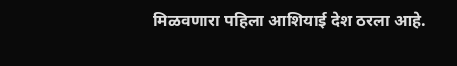मिळवणारा पहिला आशियाई देश ठरला आहे.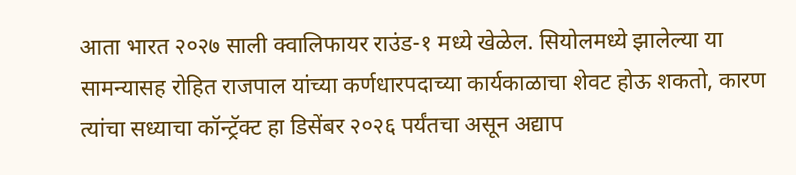आता भारत २०२७ साली क्वालिफायर राउंड-१ मध्ये खेळेल. सियोलमध्ये झालेल्या या सामन्यासह रोहित राजपाल यांच्या कर्णधारपदाच्या कार्यकाळाचा शेवट होऊ शकतो, कारण त्यांचा सध्याचा कॉन्ट्रॅक्ट हा डिसेंबर २०२६ पर्यंतचा असून अद्याप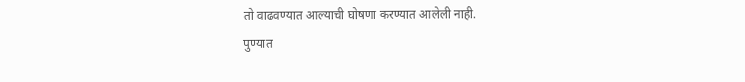तो वाढवण्यात आल्याची घोषणा करण्यात आलेली नाही.
पुण्यात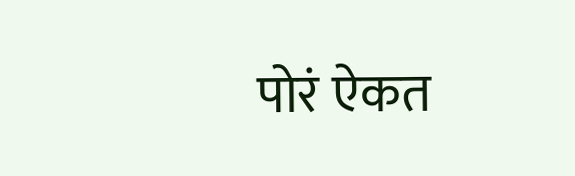पोरं ऐकत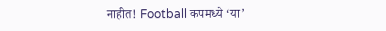नाहीत! Football कपमध्ये ‘या’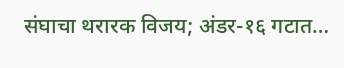संघाचा थरारक विजय; अंडर-१६ गटात…